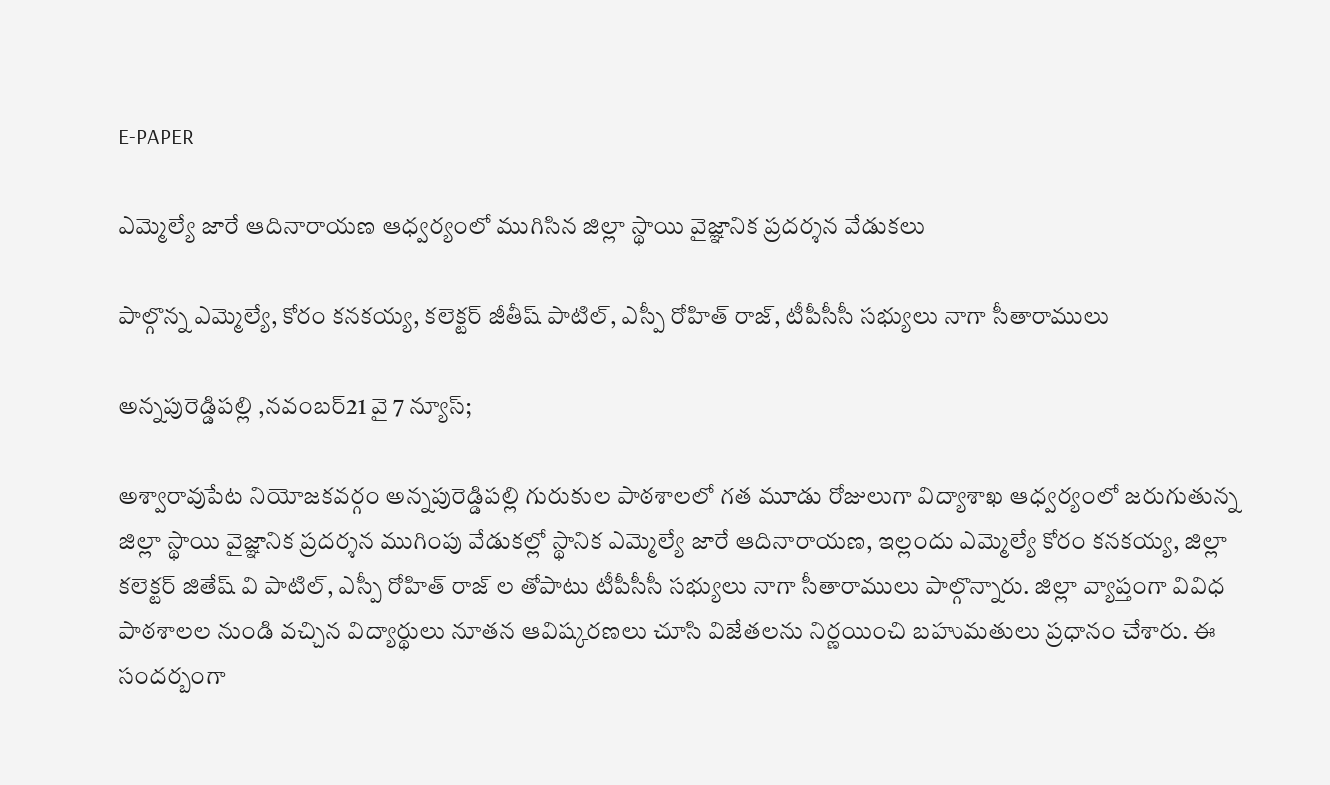E-PAPER

ఎమ్మెల్యే జారే ఆదినారాయణ ఆధ్వర్యంలో ముగిసిన జిల్లా స్థాయి వైజ్ఞానిక ప్రదర్శన వేడుకలు

పాల్గొన్న ఎమ్మెల్యే, కోరం కనకయ్య, కలెక్టర్ జీతీష్ పాటిల్, ఎస్పీ రోహిత్ రాజ్, టీపీసీసీ సభ్యులు నాగా సీతారాములు

అన్నపురెడ్డిపల్లి ,నవంబర్21 వై 7 న్యూస్;

అశ్వారావుపేట నియోజకవర్గం అన్నపురెడ్డిపల్లి గురుకుల పాఠశాలలో గత మూడు రోజులుగా విద్యాశాఖ ఆధ్వర్యంలో జరుగుతున్న జిల్లా స్థాయి వైజ్ఞానిక ప్రదర్శన ముగింపు వేడుకల్లో స్థానిక ఎమ్మెల్యే జారే ఆదినారాయణ, ఇల్లందు ఎమ్మెల్యే కోరం కనకయ్య, జిల్లా కలెక్టర్ జితేష్ వి పాటిల్, ఎస్పీ రోహిత్ రాజ్ ల తోపాటు టీపీసీసీ సభ్యులు నాగా సీతారాములు పాల్గొన్నారు. జిల్లా వ్యాప్తంగా వివిధ పాఠశాలల నుండి వచ్చిన విద్యార్థులు నూతన ఆవిష్కరణలు చూసి విజేతలను నిర్ణయించి బహుమతులు ప్రధానం చేశారు. ఈ సందర్బంగా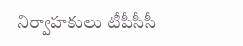నిర్వాహకులు టీపీసీసీ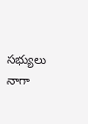సభ్యులు నాగా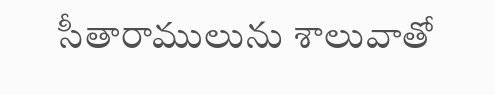సీతారాములును శాలువాతో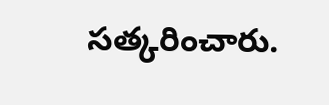సత్కరించారు.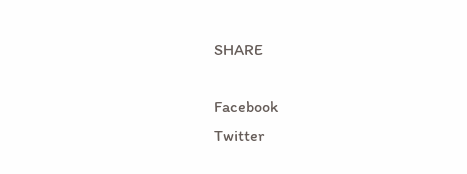SHARE

Facebook
Twitter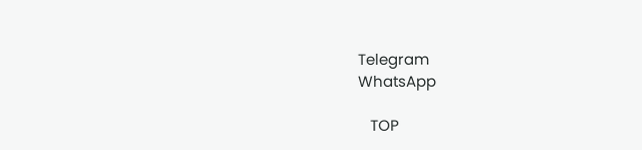Telegram
WhatsApp

   TOP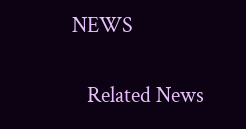NEWS

   Related News